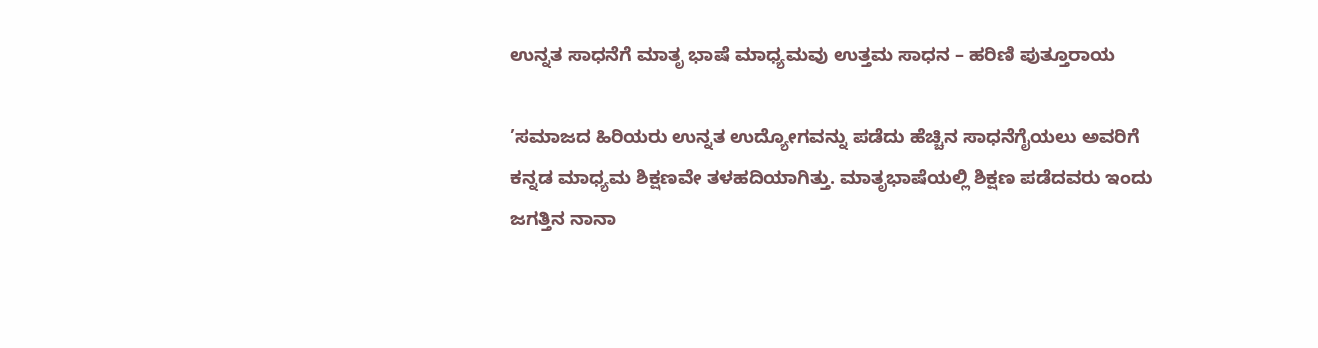ಉನ್ನತ ಸಾಧನೆಗೆ ಮಾತೃ ಭಾಷೆ ಮಾಧ್ಯಮವು ಉತ್ತಮ ಸಾಧನ – ಹರಿಣಿ ಪುತ್ತೂರಾಯ

’ಸಮಾಜದ ಹಿರಿಯರು ಉನ್ನತ ಉದ್ಯೋಗವನ್ನು ಪಡೆದು ಹೆಚ್ಚಿನ ಸಾಧನೆಗೈಯಲು ಅವರಿಗೆ ಕನ್ನಡ ಮಾಧ್ಯಮ ಶಿಕ್ಷಣವೇ ತಳಹದಿಯಾಗಿತ್ತು. ಮಾತೃಭಾಷೆಯಲ್ಲಿ ಶಿಕ್ಷಣ ಪಡೆದವರು ಇಂದು ಜಗತ್ತಿನ ನಾನಾ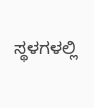ಸ್ಥಳಗಳಲ್ಲಿ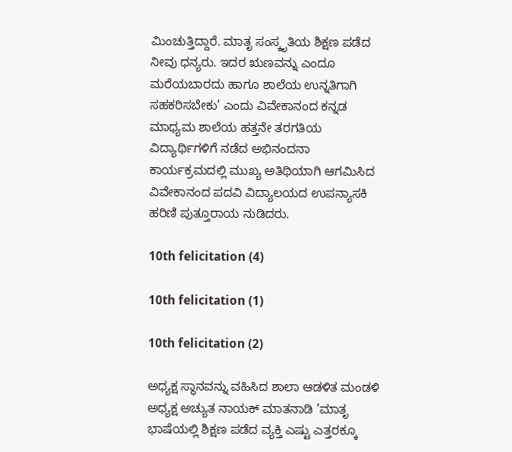ಮಿಂಚುತ್ತಿದ್ದಾರೆ. ಮಾತೃ ಸಂಸ್ಕೃತಿಯ ಶಿಕ್ಷಣ ಪಡೆದ ನೀವು ಧನ್ಯರು. ಇದರ ಋಣವನ್ನು ಎಂದೂ ಮರೆಯಬಾರದು ಹಾಗೂ ಶಾಲೆಯ ಉನ್ನತಿಗಾಗಿ ಸಹಕರಿಸಬೇಕು’ ಎಂದು ವಿವೇಕಾನಂದ ಕನ್ನಡ ಮಾಧ್ಯಮ ಶಾಲೆಯ ಹತ್ತನೇ ತರಗತಿಯ ವಿದ್ಯಾರ್ಥಿಗಳಿಗೆ ನಡೆದ ಅಭಿನಂದನಾ ಕಾರ್ಯಕ್ರಮದಲ್ಲಿ ಮುಖ್ಯ ಅತಿಥಿಯಾಗಿ ಆಗಮಿಸಿದ ವಿವೇಕಾನಂದ ಪದವಿ ವಿದ್ಯಾಲಯದ ಉಪನ್ಯಾಸಕಿ ಹರಿಣಿ ಪುತ್ತೂರಾಯ ನುಡಿದರು.

10th felicitation (4)

10th felicitation (1)

10th felicitation (2)

ಅಧ್ಯಕ್ಷ ಸ್ಥಾನವನ್ನು ವಹಿಸಿದ ಶಾಲಾ ಆಡಳಿತ ಮಂಡಳಿ ಅಧ್ಯಕ್ಷ ಅಚ್ಯುತ ನಾಯಕ್ ಮಾತನಾಡಿ ’ಮಾತೃ ಭಾಷೆಯಲ್ಲಿ ಶಿಕ್ಷಣ ಪಡೆದ ವ್ಯಕ್ತಿ ಎಷ್ಟು ಎತ್ತರಕ್ಕೂ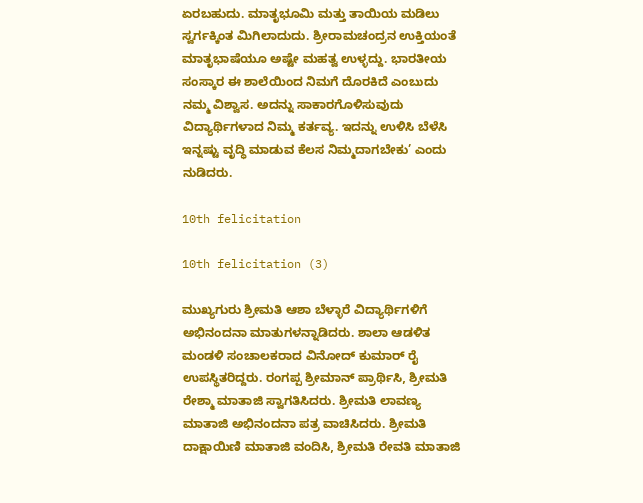ಏರಬಹುದು. ಮಾತೃಭೂಮಿ ಮತ್ತು ತಾಯಿಯ ಮಡಿಲು ಸ್ವರ್ಗಕ್ಕಿಂತ ಮಿಗಿಲಾದುದು. ಶ್ರೀರಾಮಚಂದ್ರನ ಉಕ್ತಿಯಂತೆ ಮಾತೃಭಾಷೆಯೂ ಅಷ್ಟೇ ಮಹತ್ವ ಉಳ್ಳದ್ದು. ಭಾರತೀಯ ಸಂಸ್ಕಾರ ಈ ಶಾಲೆಯಿಂದ ನಿಮಗೆ ದೊರಕಿದೆ ಎಂಬುದು ನಮ್ಮ ವಿಶ್ವಾಸ. ಅದನ್ನು ಸಾಕಾರಗೊಳಿಸುವುದು ವಿದ್ಯಾರ್ಥಿಗಳಾದ ನಿಮ್ಮ ಕರ್ತವ್ಯ. ಇದನ್ನು ಉಳಿಸಿ ಬೆಳೆಸಿ ಇನ್ನಷ್ಟು ವೃದ್ಧಿ ಮಾಡುವ ಕೆಲಸ ನಿಮ್ಮದಾಗಬೇಕು’ ಎಂದು ನುಡಿದರು.

10th felicitation

10th felicitation (3)

ಮುಖ್ಯಗುರು ಶ್ರೀಮತಿ ಆಶಾ ಬೆಳ್ಳಾರೆ ವಿದ್ಯಾರ್ಥಿಗಳಿಗೆ ಅಭಿನಂದನಾ ಮಾತುಗಳನ್ನಾಡಿದರು. ಶಾಲಾ ಆಡಳಿತ ಮಂಡಳಿ ಸಂಚಾಲಕರಾದ ವಿನೋದ್ ಕುಮಾರ್ ರೈ ಉಪಸ್ಥಿತರಿದ್ದರು. ರಂಗಪ್ಪ ಶ್ರೀಮಾನ್ ಪ್ರಾರ್ಥಿಸಿ, ಶ್ರೀಮತಿ ರೇಶ್ಮಾ ಮಾತಾಜಿ ಸ್ವಾಗತಿಸಿದರು. ಶ್ರೀಮತಿ ಲಾವಣ್ಯ ಮಾತಾಜಿ ಅಭಿನಂದನಾ ಪತ್ರ ವಾಚಿಸಿದರು. ಶ್ರೀಮತಿ ದಾಕ್ಷಾಯಿಣಿ ಮಾತಾಜಿ ವಂದಿಸಿ, ಶ್ರೀಮತಿ ರೇವತಿ ಮಾತಾಜಿ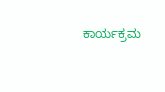ಕಾರ್ಯಕ್ರಮ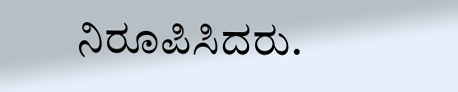ನಿರೂಪಿಸಿದರು.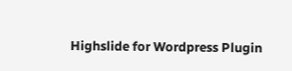Highslide for Wordpress Plugin